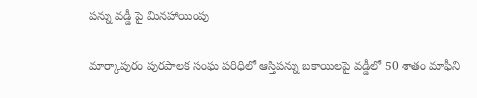పన్ను వడ్డీ పై మినహాయింపు

మార్కాపురం పురపాలక సంఘ పరిధిలో ఆస్తిపన్ను బకాయిలపై వడ్డీలో 50 శాతం మాఫీని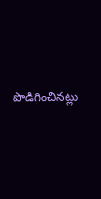పొడిగించినట్లు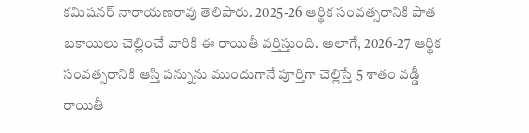కమిషనర్ నారాయణరావు తెలిపారు. 2025-26 ఆర్థిక సంవత్సరానికి పాత బకాయిలు చెల్లించే వారికి ఈ రాయితీ వర్తిస్తుంది. అలాగే, 2026-27 ఆర్థిక సంవత్సరానికి ఆస్తి పన్నును ముందుగానే పూర్తిగా చెల్లిస్తే 5 శాతం వడ్డీ రాయితీ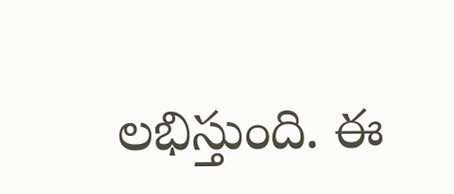లభిస్తుంది. ఈ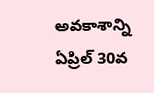అవకాశాన్ని ఏప్రిల్ 30వ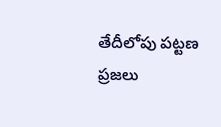తేదీలోపు పట్టణ ప్రజలు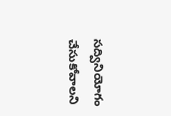సద్వినియోగం చేసుకోవాలని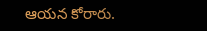ఆయన కోరారు.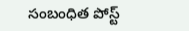సంబంధిత పోస్ట్